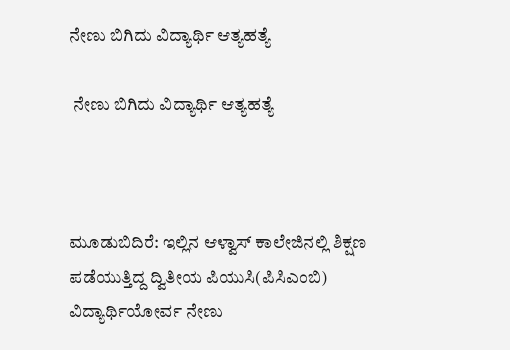ನೇಣು ಬಿಗಿದು ವಿದ್ಯಾರ್ಥಿ ಆತ್ಯಹತ್ಯೆ

 ನೇಣು ಬಿಗಿದು ವಿದ್ಯಾರ್ಥಿ ಆತ್ಯಹತ್ಯೆ



ಮೂಡುಬಿದಿರೆ: ಇಲ್ಲಿನ ಆಳ್ವಾಸ್ ಕಾಲೇಜಿನಲ್ಲಿ ಶಿಕ್ಷಣ ಪಡೆಯುತ್ತಿದ್ದ ದ್ವಿತೀಯ ಪಿಯುಸಿ(ಪಿಸಿಎಂಬಿ) ವಿದ್ಯಾರ್ಥಿಯೋರ್ವ ನೇಣು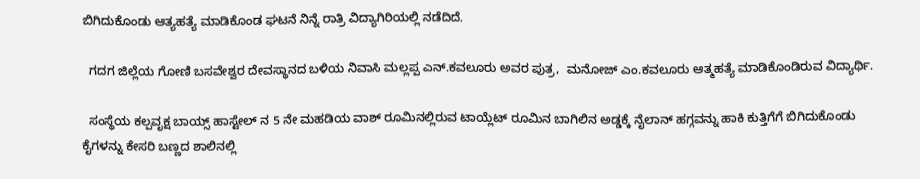ಬಿಗಿದುಕೊಂಡು ಆತ್ಯಹತ್ಯೆ ಮಾಡಿಕೊಂಡ ಘಟನೆ ನಿನ್ನೆ ರಾತ್ರಿ ವಿದ್ಯಾಗಿರಿಯಲ್ಲಿ ನಡೆದಿದೆ.

  ಗದಗ ಜಿಲ್ಲೆಯ ಗೋಣಿ ಬಸವೇಶ್ವರ ದೇವಸ್ಥಾನದ ಬಳಿಯ ನಿವಾಸಿ ಮಲ್ಲಪ್ಪ ಎನ್.ಕವಲೂರು ಅವರ ಪುತ್ರ,  ಮನೋಜ್ ಎಂ.ಕವಲೂರು ಆತ್ಮಹತ್ಯೆ ಮಾಡಿಕೊಂಡಿರುವ ವಿದ್ಯಾರ್ಥಿ.

  ಸಂಸ್ಥೆಯ ಕಲ್ಪವೃಕ್ಷ ಬಾಯ್ಸ್ ಹಾಸ್ಟೇಲ್ ನ 5 ನೇ ಮಹಡಿಯ ವಾಶ್ ರೂಮಿನಲ್ಲಿರುವ ಟಾಯ್ಲೆಟ್ ರೂಮಿನ ಬಾಗಿಲಿನ ಅಡ್ಡಕ್ಕೆ ನೈಲಾನ್ ಹಗ್ಗವನ್ನು ಹಾಕಿ ಕುತ್ತಿಗೆಗೆ ಬಿಗಿದುಕೊಂಡು ಕೈಗಳನ್ನು ಕೇಸರಿ ಬಣ್ಣದ ಶಾಲಿನಲ್ಲಿ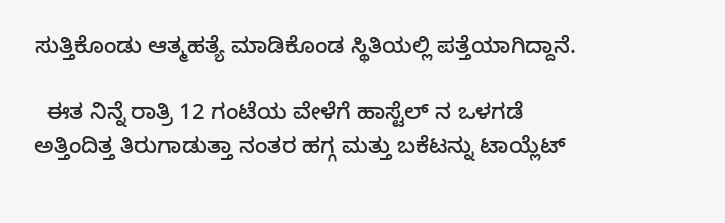ಸುತ್ತಿಕೊಂಡು ಆತ್ಮಹತ್ಯೆ ಮಾಡಿಕೊಂಡ ಸ್ಥಿತಿಯಲ್ಲಿ ಪತ್ತೆಯಾಗಿದ್ದಾನೆ.

  ಈತ ನಿನ್ನೆ ರಾತ್ರಿ 12 ಗಂಟೆಯ ವೇಳೆಗೆ ಹಾಸ್ಟೆಲ್ ನ ಒಳಗಡೆ ಅತ್ತಿಂದಿತ್ತ ತಿರುಗಾಡುತ್ತಾ ನಂತರ ಹಗ್ಗ ಮತ್ತು ಬಕೆಟನ್ನು ಟಾಯ್ಲೆಟ್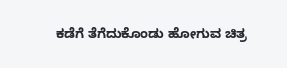ಕಡೆಗೆ ತೆಗೆದುಕೊಂಡು ಹೋಗುವ ಚಿತ್ರ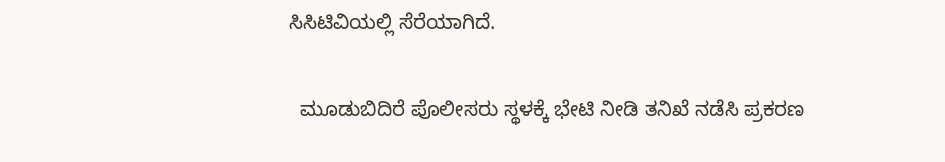ಸಿಸಿಟಿವಿಯಲ್ಲಿ ಸೆರೆಯಾಗಿದೆ.

  ಮೂಡುಬಿದಿರೆ ಪೊಲೀಸರು ಸ್ಥಳಕ್ಕೆ ಭೇಟಿ ನೀಡಿ ತನಿಖೆ ನಡೆಸಿ ಪ್ರಕರಣ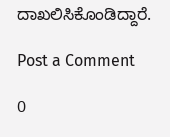ದಾಖಲಿಸಿಕೊಂಡಿದ್ದಾರೆ.

Post a Comment

0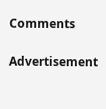Comments

Advertisement